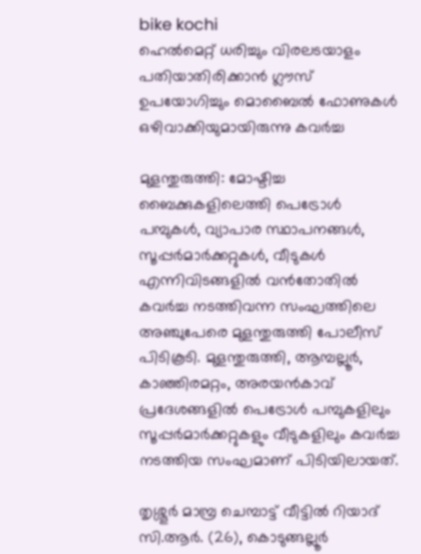bike kochi
ഹെൽമെറ്റ് ധരിച്ചും വിരലടയാളം പതിയാതിരിക്കാൻ ഗ്ലൗസ് ഉപയോഗിച്ചും മൊബൈൽ ഫോണുകൾ ഒഴിവാക്കിയുമായിരുന്നു കവർച്ച

മുളന്തുരുത്തി: മോഷ്ടിച്ച ബൈക്കുകളിലെത്തി പെട്രോൾ പമ്പുകൾ, വ്യാപാര സ്ഥാപനങ്ങൾ, സൂപ്പർമാർക്കറ്റുകൾ, വീടുകൾ എന്നിവിടങ്ങളിൽ വൻതോതിൽ കവർച്ച നടത്തിവന്ന സംഘത്തിലെ അഞ്ചുപേരെ മുളന്തുരുത്തി പോലീസ് പിടികൂടി. മുളന്തുരുത്തി, ആമ്പല്ലൂർ, കാഞ്ഞിരമറ്റം, അരയൻകാവ് പ്രദേശങ്ങളിൽ പെട്രോൾ പമ്പുകളിലും സൂപ്പർമാർക്കറ്റുകളും വീടുകളിലും കവർച്ച നടത്തിയ സംഘമാണ് പിടിയിലായത്.

തൃശ്ശൂർ മാമ്പ്ര ചെമ്പാട്ട് വീട്ടിൽ റിയാദ് സി.ആർ. (26), കൊടുങ്ങല്ലൂർ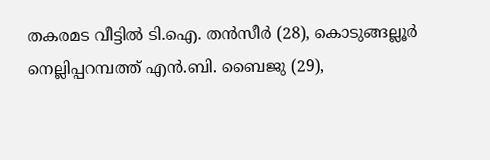തകരമട വീട്ടിൽ ടി.ഐ. തൻസീർ (28), കൊടുങ്ങല്ലൂർ നെല്ലിപ്പറമ്പത്ത് എൻ.ബി. ബൈജു (29),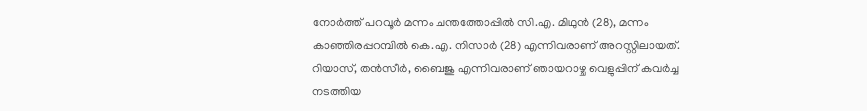നോർത്ത് പറവൂർ മന്നം ചന്തത്തോപ്പിൽ സി.എ. മിഥുൻ (28), മന്നം കാഞ്ഞിരപ്പറമ്പിൽ കെ.എ. നിസാർ (28) എന്നിവരാണ് അറസ്റ്റിലായത്. റിയാസ്, തൻസീർ, ബൈജു എന്നിവരാണ് ഞായറാഴ്ച വെളുപ്പിന് കവർച്ച നടത്തിയ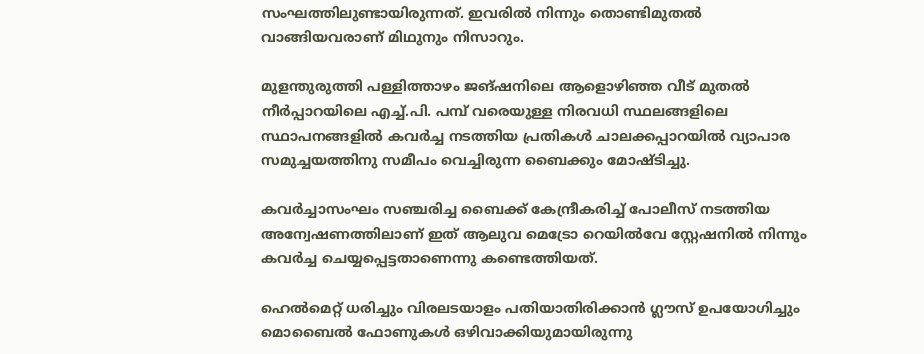സംഘത്തിലുണ്ടായിരുന്നത്. ഇവരിൽ നിന്നും തൊണ്ടിമുതൽ വാങ്ങിയവരാണ് മിഥുനും നിസാറും.

മുളന്തുരുത്തി പള്ളിത്താഴം ജങ്ഷനിലെ ആളൊഴിഞ്ഞ വീട് മുതൽ നീർപ്പാറയിലെ എച്ച്.പി. പമ്പ് വരെയുള്ള നിരവധി സ്ഥലങ്ങളിലെ സ്ഥാപനങ്ങളിൽ കവർച്ച നടത്തിയ പ്രതികൾ ചാലക്കപ്പാറയിൽ വ്യാപാര സമുച്ചയത്തിനു സമീപം വെച്ചിരുന്ന ബൈക്കും മോഷ്ടിച്ചു.

കവർച്ചാസംഘം സഞ്ചരിച്ച ബൈക്ക് കേന്ദ്രീകരിച്ച് പോലീസ് നടത്തിയ അന്വേഷണത്തിലാണ് ഇത് ആലുവ മെട്രോ റെയിൽവേ സ്റ്റേഷനിൽ നിന്നും കവർച്ച ചെയ്യപ്പെട്ടതാണെന്നു കണ്ടെത്തിയത്.

ഹെൽമെറ്റ് ധരിച്ചും വിരലടയാളം പതിയാതിരിക്കാൻ ഗ്ലൗസ് ഉപയോഗിച്ചും മൊബൈൽ ഫോണുകൾ ഒഴിവാക്കിയുമായിരുന്നു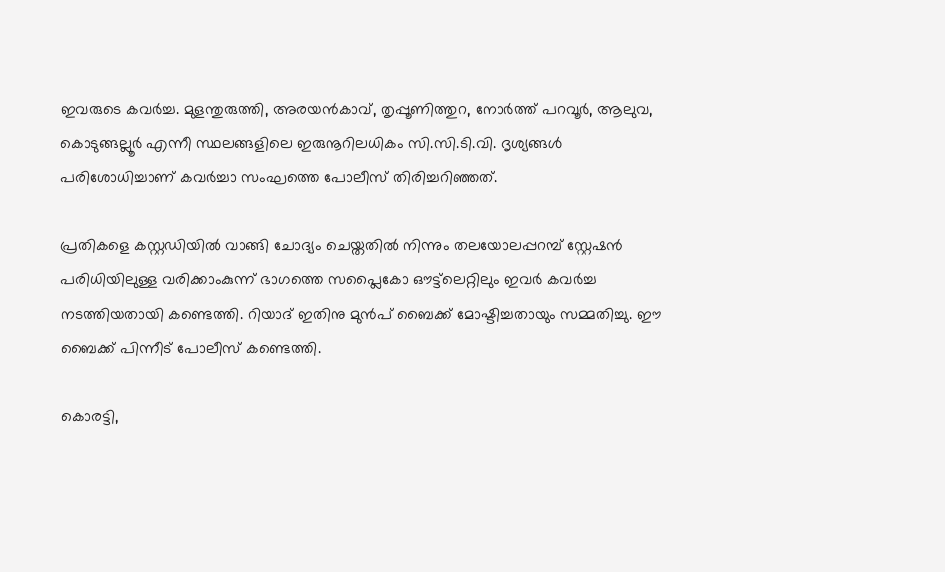ഇവരുടെ കവർച്ച. മുളന്തുരുത്തി, അരയൻകാവ്, തൃപ്പൂണിത്തുറ, നോർത്ത് പറവൂർ, ആലുവ, കൊടുങ്ങല്ലൂർ എന്നീ സ്ഥലങ്ങളിലെ ഇരുനൂറിലധികം സി.സി.ടി.വി. ദൃശ്യങ്ങൾ പരിശോധിച്ചാണ് കവർച്ചാ സംഘത്തെ പോലീസ് തിരിച്ചറിഞ്ഞത്.

പ്രതികളെ കസ്റ്റഡിയിൽ വാങ്ങി ചോദ്യം ചെയ്തതിൽ നിന്നും തലയോലപ്പറമ്പ് സ്റ്റേഷൻ പരിധിയിലുള്ള വരിക്കാംകുന്ന് ഭാഗത്തെ സപ്ലൈകോ ഔട്ട്‌ലെറ്റിലും ഇവർ കവർച്ച നടത്തിയതായി കണ്ടെത്തി. റിയാദ് ഇതിനു മുൻപ് ബൈക്ക് മോഷ്ടിച്ചതായും സമ്മതിച്ചു. ഈ ബൈക്ക് പിന്നീട് പോലീസ് കണ്ടെത്തി.

കൊരട്ടി,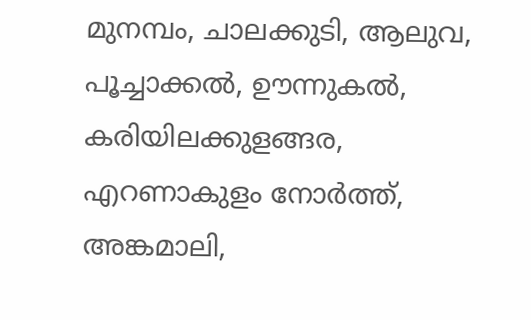മുനമ്പം, ചാലക്കുടി, ആലുവ, പൂച്ചാക്കൽ, ഊന്നുകൽ, കരിയിലക്കുളങ്ങര, എറണാകുളം നോർത്ത്, അങ്കമാലി,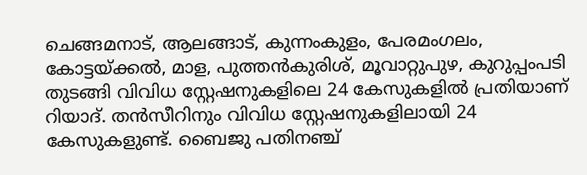ചെങ്ങമനാട്, ആലങ്ങാട്, കുന്നംകുളം, പേരമംഗലം, കോട്ടയ്ക്കൽ, മാള, പുത്തൻകുരിശ്, മൂവാറ്റുപുഴ, കുറുപ്പംപടി തുടങ്ങി വിവിധ സ്റ്റേഷനുകളിലെ 24 കേസുകളിൽ പ്രതിയാണ് റിയാദ്. തൻസീറിനും വിവിധ സ്റ്റേഷനുകളിലായി 24 കേസുകളുണ്ട്. ബൈജു പതിനഞ്ച്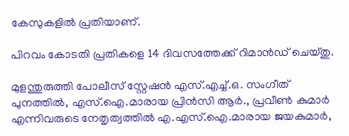കേസുകളിൽ പ്രതിയാണ്.

പിറവം കോടതി പ്രതികളെ 14 ദിവസത്തേക്ക് റിമാൻഡ് ചെയ്തു.

മുളന്തുരുത്തി പോലീസ് സ്റ്റേഷൻ എസ്.എച്ച്.ഒ. സംഗീത് പുനത്തിൽ, എസ്‌.ഐ.മാരായ പ്രിൻസി ആർ., പ്രവീൺ കുമാർ എന്നിവരുടെ നേതൃത്വത്തിൽ എ.എസ്‌.ഐ.മാരായ ജയകുമാർ,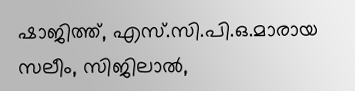ഷാജിത്ത്, എസ്‌.സി.പി.ഒ.മാരായ സലീം, സിജിലാൽ,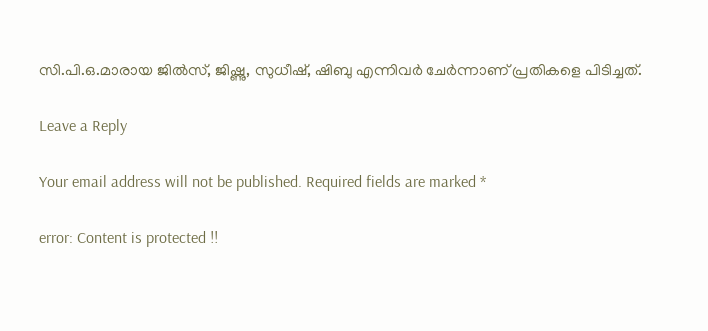സി.പി.ഒ.മാരായ ജിൽസ്, ജിഷ്ണു, സുധീഷ്, ഷിബു എന്നിവർ ചേർന്നാണ് പ്രതികളെ പിടിച്ചത്.

Leave a Reply

Your email address will not be published. Required fields are marked *

error: Content is protected !!